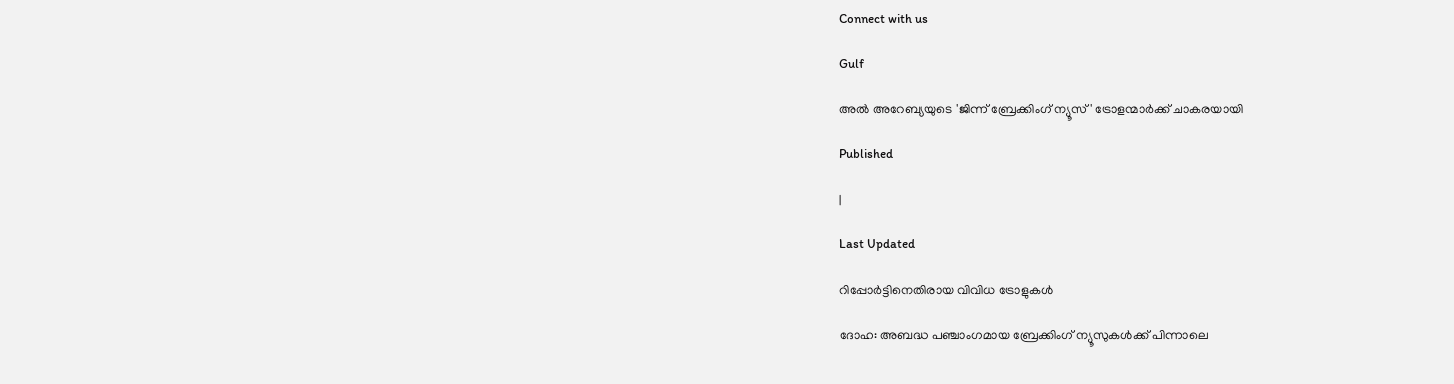Connect with us

Gulf

അല്‍ അറേബ്യയുടെ 'ജിന്ന് ബ്രേക്കിംഗ് ന്യൂസ്' ട്രോളന്മാര്‍ക്ക് ചാകരയായി

Published

|

Last Updated

റിപ്പോര്‍ട്ടിനെതിരായ വിവിധ ട്രോളുകള്‍

ദോഹ: അബദ്ധ പഞ്ചാംഗമായ ബ്രേക്കിംഗ് ന്യൂസുകള്‍ക്ക് പിന്നാലെ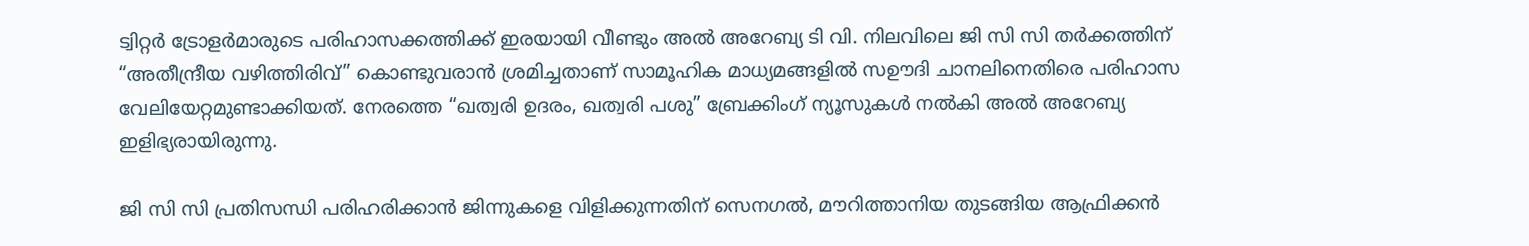ട്വിറ്റര്‍ ട്രോളര്‍മാരുടെ പരിഹാസക്കത്തിക്ക് ഇരയായി വീണ്ടും അല്‍ അറേബ്യ ടി വി. നിലവിലെ ജി സി സി തര്‍ക്കത്തിന് “അതീന്ദ്രീയ വഴിത്തിരിവ്” കൊണ്ടുവരാന്‍ ശ്രമിച്ചതാണ് സാമൂഹിക മാധ്യമങ്ങളില്‍ സഊദി ചാനലിനെതിരെ പരിഹാസ വേലിയേറ്റമുണ്ടാക്കിയത്. നേരത്തെ “ഖത്വരി ഉദരം, ഖത്വരി പശു” ബ്രേക്കിംഗ് ന്യൂസുകള്‍ നല്‍കി അല്‍ അറേബ്യ ഇളിഭ്യരായിരുന്നു.

ജി സി സി പ്രതിസന്ധി പരിഹരിക്കാന്‍ ജിന്നുകളെ വിളിക്കുന്നതിന് സെനഗല്‍, മൗറിത്താനിയ തുടങ്ങിയ ആഫ്രിക്കന്‍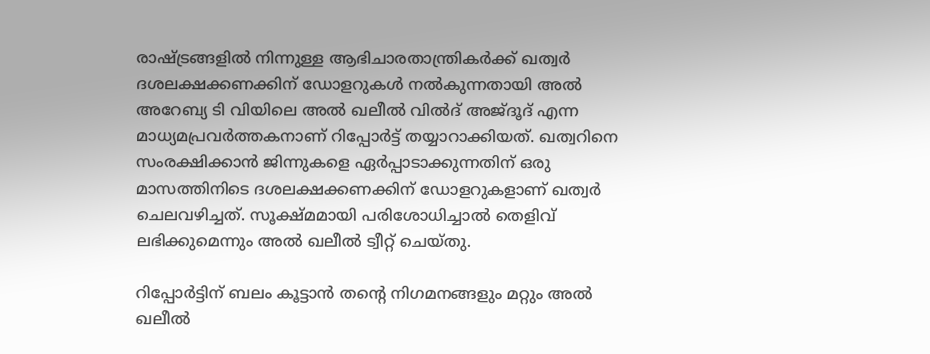രാഷ്ട്രങ്ങളില്‍ നിന്നുള്ള ആഭിചാരതാന്ത്രികര്‍ക്ക് ഖത്വര്‍ ദശലക്ഷക്കണക്കിന് ഡോളറുകള്‍ നല്‍കുന്നതായി അല്‍ അറേബ്യ ടി വിയിലെ അല്‍ ഖലീല്‍ വില്‍ദ് അജ്ദൂദ് എന്ന മാധ്യമപ്രവര്‍ത്തകനാണ് റിപ്പോര്‍ട്ട് തയ്യാറാക്കിയത്. ഖത്വറിനെ സംരക്ഷിക്കാന്‍ ജിന്നുകളെ ഏര്‍പ്പാടാക്കുന്നതിന് ഒരു മാസത്തിനിടെ ദശലക്ഷക്കണക്കിന് ഡോളറുകളാണ് ഖത്വര്‍ ചെലവഴിച്ചത്. സൂക്ഷ്മമായി പരിശോധിച്ചാല്‍ തെളിവ് ലഭിക്കുമെന്നും അല്‍ ഖലീല്‍ ട്വീറ്റ് ചെയ്തു.

റിപ്പോര്‍ട്ടിന് ബലം കൂട്ടാന്‍ തന്റെ നിഗമനങ്ങളും മറ്റും അല്‍ ഖലീല്‍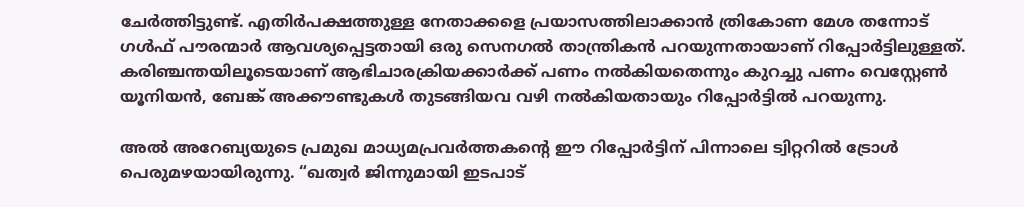ചേര്‍ത്തിട്ടുണ്ട്. എതിര്‍പക്ഷത്തുള്ള നേതാക്കളെ പ്രയാസത്തിലാക്കാന്‍ ത്രികോണ മേശ തന്നോട് ഗള്‍ഫ് പൗരന്മാര്‍ ആവശ്യപ്പെട്ടതായി ഒരു സെനഗല്‍ താന്ത്രികന്‍ പറയുന്നതായാണ് റിപ്പോര്‍ട്ടിലുള്ളത്. കരിഞ്ചന്തയിലൂടെയാണ് ആഭിചാരക്രിയക്കാര്‍ക്ക് പണം നല്‍കിയതെന്നും കുറച്ചു പണം വെസ്റ്റേണ്‍ യൂനിയന്‍, ബേങ്ക് അക്കൗണ്ടുകള്‍ തുടങ്ങിയവ വഴി നല്‍കിയതായും റിപ്പോര്‍ട്ടില്‍ പറയുന്നു.

അല്‍ അറേബ്യയുടെ പ്രമുഖ മാധ്യമപ്രവര്‍ത്തകന്റെ ഈ റിപ്പോര്‍ട്ടിന് പിന്നാലെ ട്വിറ്ററില്‍ ട്രോള്‍ പെരുമഴയായിരുന്നു. “ഖത്വര്‍ ജിന്നുമായി ഇടപാട്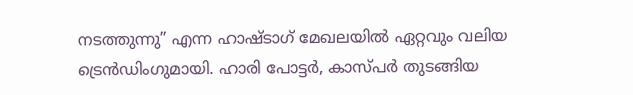നടത്തുന്നു” എന്ന ഹാഷ്ടാഗ് മേഖലയില്‍ ഏറ്റവും വലിയ ട്രെന്‍ഡിംഗുമായി. ഹാരി പോട്ടര്‍, കാസ്പര്‍ തുടങ്ങിയ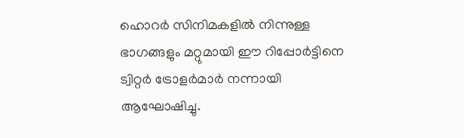ഹൊറര്‍ സിനിമകളില്‍ നിന്നുള്ള ഭാഗങ്ങളും മറ്റുമായി ഈ റിപ്പോര്‍ട്ടിനെ ട്വിറ്റര്‍ ട്രോളര്‍മാര്‍ നന്നായി ആഘോഷിച്ചു.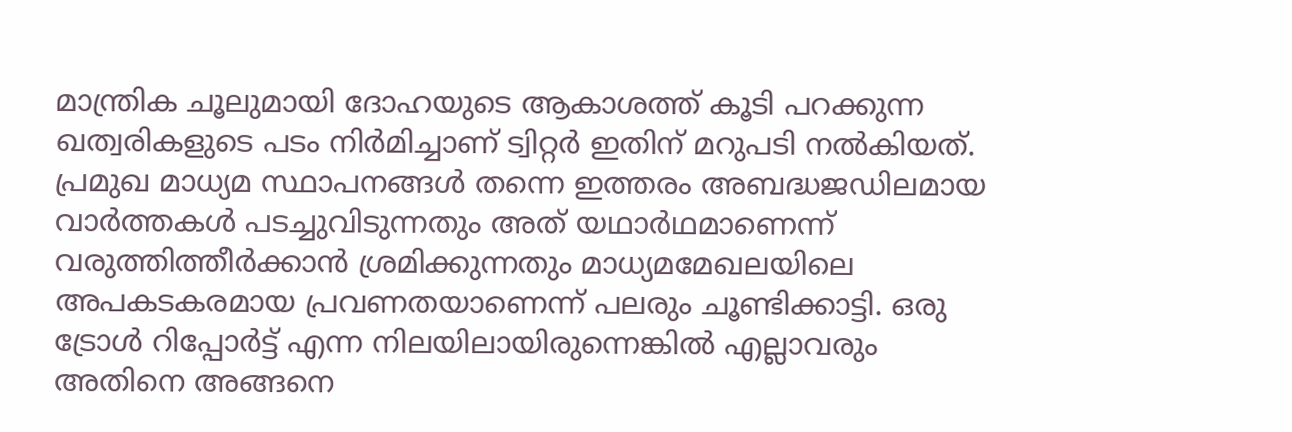മാന്ത്രിക ചൂലുമായി ദോഹയുടെ ആകാശത്ത് കൂടി പറക്കുന്ന ഖത്വരികളുടെ പടം നിര്‍മിച്ചാണ് ട്വിറ്റര്‍ ഇതിന് മറുപടി നല്‍കിയത്.
പ്രമുഖ മാധ്യമ സ്ഥാപനങ്ങള്‍ തന്നെ ഇത്തരം അബദ്ധജഡിലമായ വാര്‍ത്തകള്‍ പടച്ചുവിടുന്നതും അത് യഥാര്‍ഥമാണെന്ന് വരുത്തിത്തീര്‍ക്കാന്‍ ശ്രമിക്കുന്നതും മാധ്യമമേഖലയിലെ അപകടകരമായ പ്രവണതയാണെന്ന് പലരും ചൂണ്ടിക്കാട്ടി. ഒരു ട്രോള്‍ റിപ്പോര്‍ട്ട് എന്ന നിലയിലായിരുന്നെങ്കില്‍ എല്ലാവരും അതിനെ അങ്ങനെ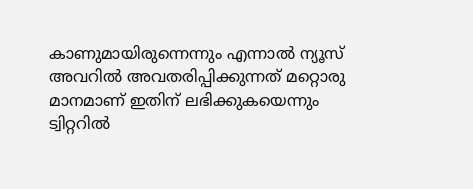കാണുമായിരുന്നെന്നും എന്നാല്‍ ന്യൂസ് അവറില്‍ അവതരിപ്പിക്കുന്നത് മറ്റൊരു മാനമാണ് ഇതിന് ലഭിക്കുകയെന്നും ട്വിറ്ററില്‍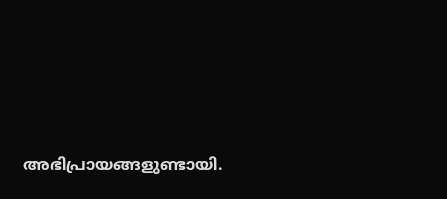അഭിപ്രായങ്ങളുണ്ടായി.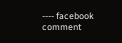---- facebook comment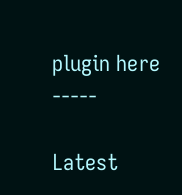plugin here -----

Latest